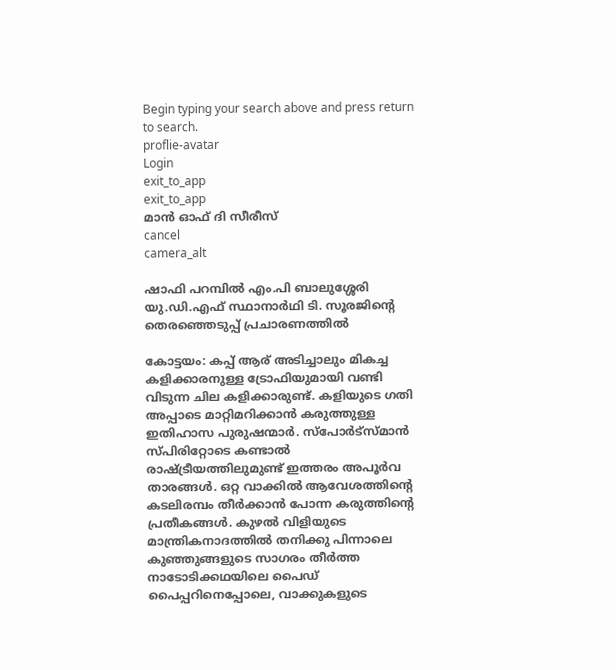Begin typing your search above and press return to search.
proflie-avatar
Login
exit_to_app
exit_to_app
മാൻ ഓഫ് ദി സീരീസ്
cancel
camera_alt

ഷാഫി പറമ്പിൽ എം.പി ബാലുശ്ശേരി യു.ഡി.എഫ് സ്ഥാനാർഥി ടി. സൂരജിന്റെ തെരഞ്ഞെടുപ്പ് പ്രചാരണത്തിൽ

കോട്ടയം: കപ്പ് ആര് അടിച്ചാലും മികച്ച കളിക്കാരനുള്ള ട്രോഫിയുമായി വണ്ടി വിടുന്ന ചില കളിക്കാരുണ്ട്. കളിയുടെ ഗതി അപ്പാടെ മാറ്റിമറിക്കാൻ കരുത്തുള്ള ഇതിഹാസ പുരുഷന്മാർ. സ്പോർട്സ്മാൻ സ്പിരിറ്റോടെ കണ്ടാൽ രാഷ്ട്രീയത്തിലുമുണ്ട് ഇത്തരം അപൂർവ താരങ്ങൾ. ഒറ്റ വാക്കിൽ ആവേശത്തിന്‍റെ കടലിരമ്പം തീർക്കാൻ പോന്ന കരുത്തിന്‍റെ പ്രതീകങ്ങൾ. കുഴൽ വിളിയുടെ മാന്ത്രികനാദത്തിൽ തനിക്കു പിന്നാലെ കുഞ്ഞുങ്ങളുടെ സാഗരം തീർത്ത നാടോടിക്കഥയിലെ പൈഡ് പൈപ്പറിനെപ്പോലെ, വാക്കുകളുടെ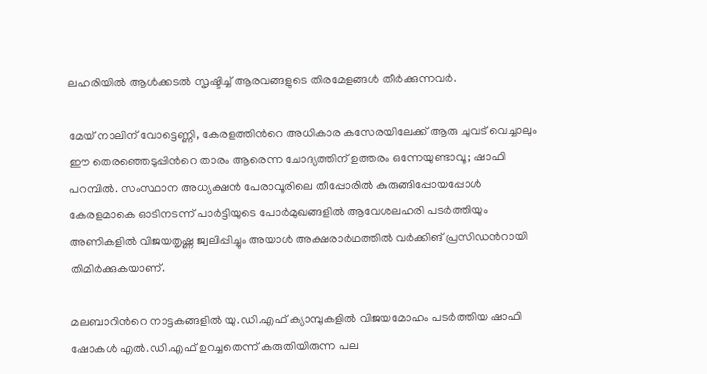ലഹരിയിൽ ആൾക്കടൽ സൃഷ്ടിച്ച് ആരവങ്ങളുടെ തിരമേളങ്ങൾ തീർക്കുന്നവർ.

മേയ് നാലിന് വോട്ടെണ്ണി, കേരളത്തിന്‍റെ അധികാര കസേരയിലേക്ക് ആരു ചുവട് വെച്ചാലും ഈ തെരഞ്ഞെടുപ്പിന്‍റെ താരം ആരെന്ന ചോദ്യത്തിന് ഉത്തരം ഒന്നേയുണ്ടാവൂ; ഷാഫി പറമ്പിൽ. സംസ്ഥാന അധ്യക്ഷൻ പേരാവൂരിലെ തീപ്പോരിൽ കുരുങ്ങിപ്പോയപ്പോൾ കേരളമാകെ ഓടിനടന്ന് പാർട്ടിയുടെ പോർമുഖങ്ങളിൽ ആവേശലഹരി പടർത്തിയും അണികളിൽ വിജയതൃഷ്ണ ജ്വലിപ്പിച്ചും അയാൾ അക്ഷരാർഥത്തിൽ വർക്കിങ് പ്രസിഡന്‍റായി തിമിർക്കുകയാണ്.

മലബാറിന്‍റെ നാട്ടകങ്ങളിൽ യു.ഡി.എഫ് ക്യാമ്പുകളിൽ വിജയമോഹം പടർത്തിയ ഷാഫി ഷോകൾ എൽ.ഡി.എഫ് ഉറച്ചതെന്ന് കരുതിയിരുന്ന പല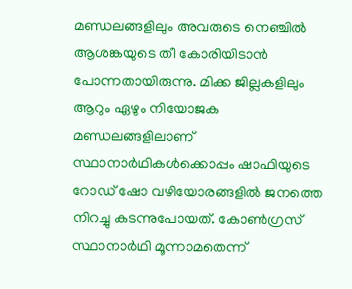മണ്ഡലങ്ങളിലും അവരുടെ നെഞ്ചിൽ ആശങ്കയുടെ തീ കോരിയിടാൻ പോന്നതായിരുന്നു. മിക്ക ജില്ലകളിലും ആറും ഏഴും നിയോജക മണ്ഡലങ്ങളിലാണ് സ്ഥാനാർഥികൾക്കൊപ്പം ഷാഫിയുടെ റോഡ് ഷോ വഴിയോരങ്ങളിൽ ജനത്തെ നിറച്ചു കടന്നുപോയത്. കോൺഗ്രസ് സ്ഥാനാർഥി മൂന്നാമതെന്ന്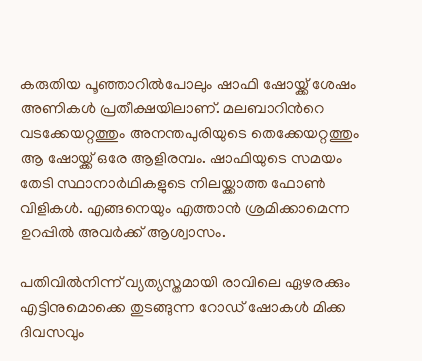കരുതിയ പൂഞ്ഞാറിൽപോലും ഷാഫി ഷോയ്ക്ക് ശേഷം അണികൾ പ്രതീക്ഷയിലാണ്. മലബാറിന്‍റെ വടക്കേയറ്റത്തും അനന്തപുരിയുടെ തെക്കേയറ്റത്തും ആ ഷോയ്ക്ക് ഒരേ ആളിരമ്പം. ഷാഫിയുടെ സമയം തേടി സ്ഥാനാർഥികളുടെ നിലയ്ക്കാത്ത ഫോൺ വിളികൾ. എങ്ങനെയും എത്താൻ ശ്രമിക്കാമെന്ന ഉറപ്പിൽ അവർക്ക് ആശ്വാസം.

പതിവിൽനിന്ന് വ്യത്യസ്തമായി രാവിലെ ഏഴരക്കും എട്ടിനുമൊക്കെ തുടങ്ങുന്ന റോഡ് ഷോകൾ മിക്ക ദിവസവും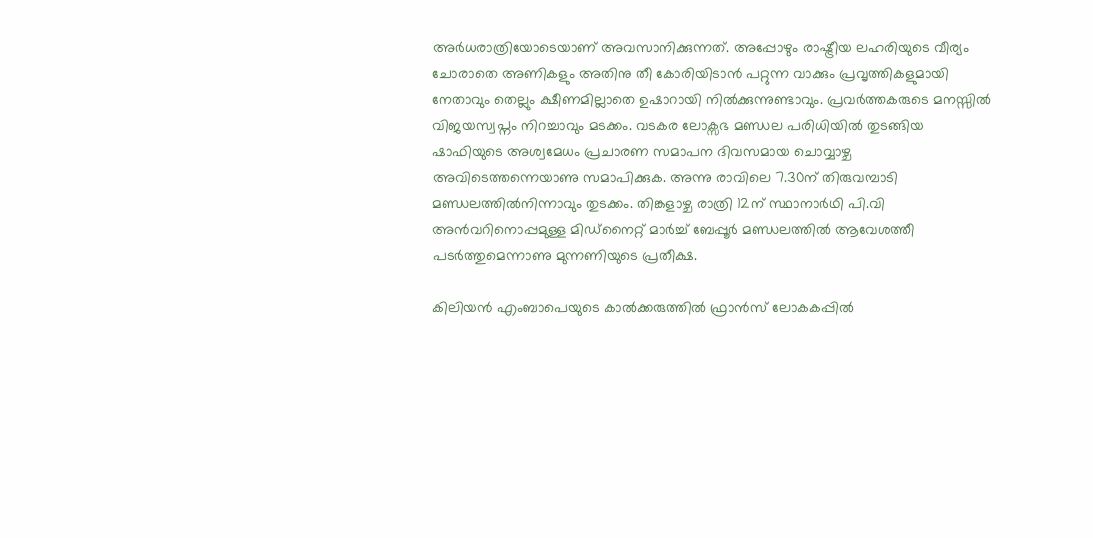അർധരാത്രിയോടെയാണ് അവസാനിക്കുന്നത്. അപ്പോഴും രാഷ്ട്രീയ ലഹരിയുടെ വീര്യം ചോരാതെ അണികളും അതിനു തീ കോരിയിടാൻ പറ്റുന്ന വാക്കും പ്രവൃത്തികളുമായി നേതാവും തെല്ലും ക്ഷീണമില്ലാതെ ഉഷാറായി നിൽക്കുന്നുണ്ടാവും. പ്രവർത്തകരുടെ മനസ്സിൽ വിജയസ്വപ്നം നിറച്ചാവും മടക്കം. വടകര ലോക്സഭ മണ്ഡല പരിധിയിൽ തുടങ്ങിയ ഷാഫിയുടെ അശ്വമേധം പ്രചാരണ സമാപന ദിവസമായ ചൊവ്വാഴ്ച അവിടെത്തന്നെയാണു സമാപിക്കുക. അന്നു രാവിലെ 7.30ന് തിരുവമ്പാടി മണ്ഡലത്തിൽനിന്നാവും തുടക്കം. തിങ്കളാഴ്ച രാത്രി 12ന് സ്ഥാനാർഥി പി.വി അൻവറിനൊപ്പമുള്ള മിഡ്നൈറ്റ് മാർച്ച് ബേപ്പൂർ മണ്ഡലത്തിൽ ആവേശത്തീ പടർത്തുമെന്നാണു മുന്നണിയുടെ പ്രതീക്ഷ.

കിലിയൻ എംബാപെയുടെ കാൽക്കരുത്തിൽ ഫ്രാൻസ് ലോകകപ്പിൽ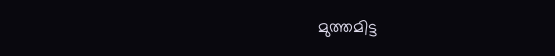മുത്തമിട്ട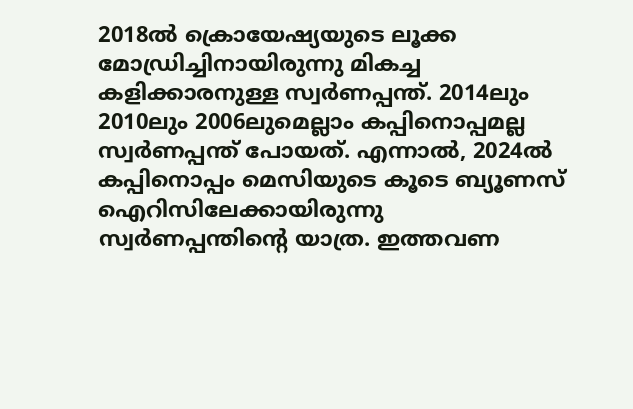2018ൽ ക്രൊയേഷ്യയുടെ ലൂക്ക മോഡ്രിച്ചിനായിരുന്നു മികച്ച കളിക്കാരനുള്ള സ്വർണപ്പന്ത്. 2014ലും 2010ലും 2006ലുമെല്ലാം കപ്പിനൊപ്പമല്ല സ്വർണപ്പന്ത് പോയത്. എന്നാൽ, 2024ൽ കപ്പിനൊപ്പം മെസിയുടെ കൂടെ ബ്യൂണസ് ഐറിസിലേക്കായിരുന്നു സ്വർണപ്പന്തിന്‍റെ യാത്ര. ഇത്തവണ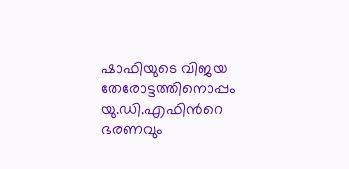ഷാഫിയുടെ വിജയ തേരോട്ടത്തിനൊപ്പം യു.ഡി.എഫിന്‍റെ ഭരണവും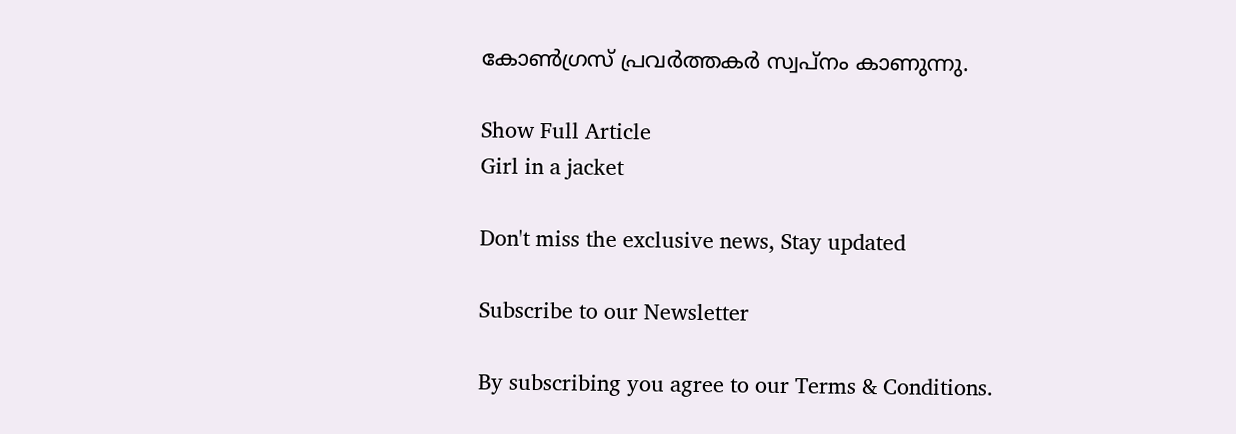കോൺഗ്രസ് പ്രവർത്തകർ സ്വപ്നം കാണുന്നു.

Show Full Article
Girl in a jacket

Don't miss the exclusive news, Stay updated

Subscribe to our Newsletter

By subscribing you agree to our Terms & Conditions.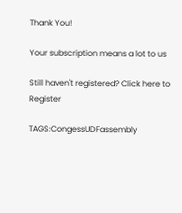Thank You!

Your subscription means a lot to us

Still haven't registered? Click here to Register

TAGS:CongessUDFassembly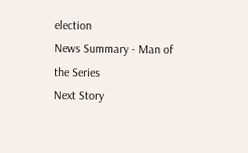election
News Summary - Man of the Series
Next Story